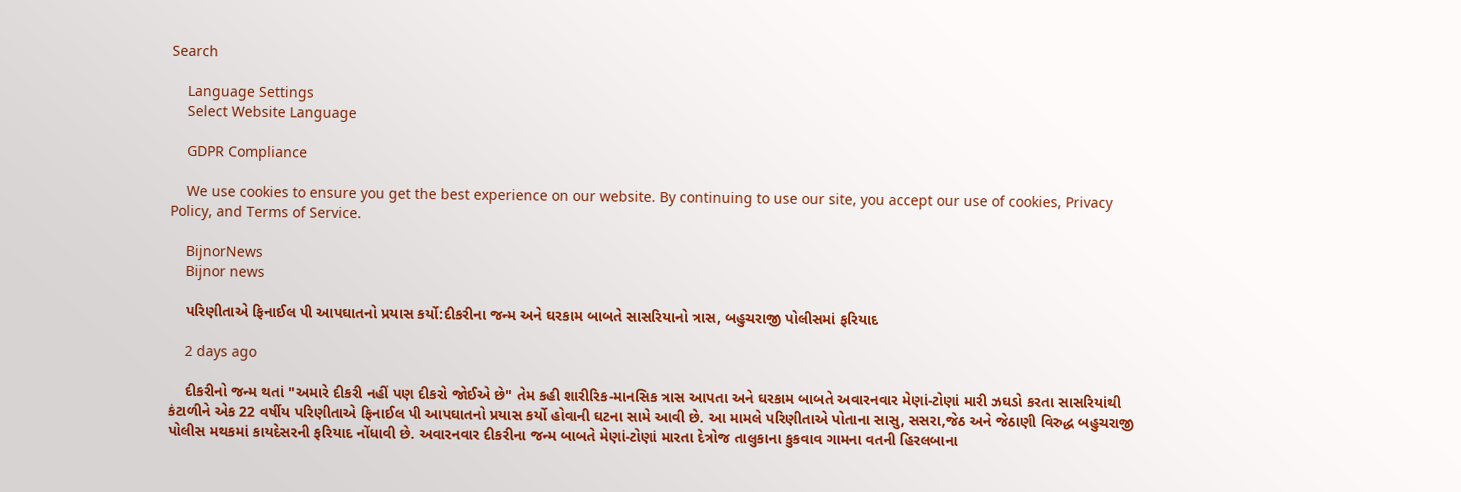Search

    Language Settings
    Select Website Language

    GDPR Compliance

    We use cookies to ensure you get the best experience on our website. By continuing to use our site, you accept our use of cookies, Privacy Policy, and Terms of Service.

    BijnorNews
    Bijnor news

    પરિણીતાએ ફિનાઈલ પી આપઘાતનો પ્રયાસ કર્યો:દીકરીના જન્મ અને ઘરકામ બાબતે સાસરિયાનો ત્રાસ, બહુચરાજી પોલીસમાં ફરિયાદ

    2 days ago

    દીકરીનો જન્મ થતાં "અમારે દીકરી નહીં પણ દીકરો જોઈએ છે" તેમ કહી શારીરિક-માનસિક ત્રાસ આપતા અને ઘરકામ બાબતે અવારનવાર મેણાં-ટોણાં મારી ઝઘડો કરતા સાસરિયાંથી કંટાળીને એક 22 વર્ષીય પરિણીતાએ ફિનાઈલ પી આપઘાતનો પ્રયાસ કર્યો હોવાની ઘટના સામે આવી છે. આ મામલે પરિણીતાએ પોતાના સાસુ, સસરા,જેઠ અને જેઠાણી વિરુદ્ધ બહુચરાજી પોલીસ મથકમાં કાયદેસરની ફરિયાદ નોંધાવી છે. અવારનવાર દીકરીના જન્મ બાબતે મેણાં-ટોણાં મારતા દેત્રોજ તાલુકાના કુકવાવ ગામના વતની હિરલબાના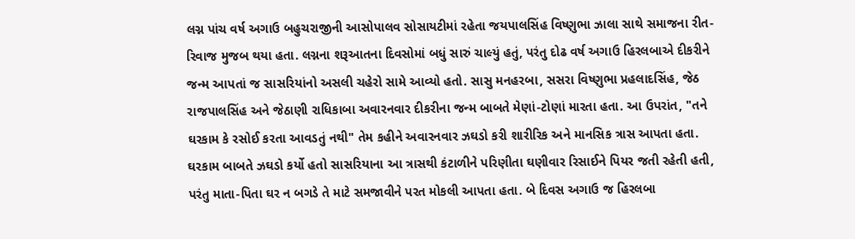લગ્ન પાંચ વર્ષ અગાઉ બહુચરાજીની આસોપાલવ સોસાયટીમાં રહેતા જયપાલસિંહ વિષ્ણુભા ઝાલા સાથે સમાજના રીત-રિવાજ મુજબ થયા હતા. લગ્નના શરૂઆતના દિવસોમાં બધું સારું ચાલ્યું હતું, પરંતુ દોઢ વર્ષ અગાઉ હિરલબાએ દીકરીને જન્મ આપતાં જ સાસરિયાંનો અસલી ચહેરો સામે આવ્યો હતો. સાસુ મનહરબા, સસરા વિષ્ણુભા પ્રહલાદસિંહ, જેઠ રાજપાલસિંહ અને જેઠાણી રાધિકાબા અવારનવાર દીકરીના જન્મ બાબતે મેણાં-ટોણાં મારતા હતા. આ ઉપરાંત, "તને ઘરકામ કે રસોઈ કરતા આવડતું નથી" તેમ કહીને અવારનવાર ઝઘડો કરી શારીરિક અને માનસિક ત્રાસ આપતા હતા. ઘરકામ બાબતે ઝઘડો કર્યો હતો સાસરિયાના આ ત્રાસથી કંટાળીને પરિણીતા ઘણીવાર રિસાઈને પિયર જતી રહેતી હતી, પરંતુ માતા-પિતા ઘર ન બગડે તે માટે સમજાવીને પરત મોકલી આપતા હતા. બે દિવસ અગાઉ જ હિરલબા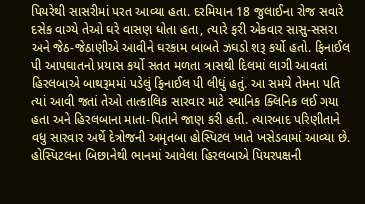પિયરેથી સાસરીમાં પરત આવ્યા હતા. દરમિયાન 18 જુલાઈના રોજ સવારે દસેક વાગ્યે તેઓ ઘરે વાસણ ધોતા હતા, ત્યારે ફરી એકવાર સાસુ-સસરા અને જેઠ-જેઠાણીએ આવીને ઘરકામ બાબતે ઝઘડો શરૂ કર્યો હતો. ફિનાઈલ પી આપઘાતનો પ્રયાસ કર્યો સતત મળતા ત્રાસથી દિલમાં લાગી આવતાં હિરલબાએ બાથરૂમમાં પડેલું ફિનાઈલ પી લીધું હતું. આ સમયે તેમના પતિ ત્યાં આવી જતાં તેઓ તાત્કાલિક સારવાર માટે સ્થાનિક ક્લિનિક લઈ ગયા હતા અને હિરલબાના માતા-પિતાને જાણ કરી હતી. ત્યારબાદ પરિણીતાને વધુ સારવાર અર્થે દેત્રોજની અમૃતબા હોસ્પિટલ ખાતે ખસેડવામાં આવ્યા છે. હોસ્પિટલના બિછાનેથી ભાનમાં આવેલા હિરલબાએ પિયરપક્ષની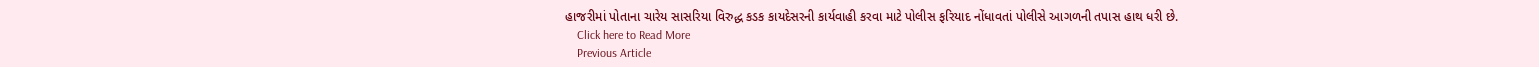હાજરીમાં પોતાના ચારેય સાસરિયા વિરુદ્ધ કડક કાયદેસરની કાર્યવાહી કરવા માટે પોલીસ ફરિયાદ નોંધાવતાં પોલીસે આગળની તપાસ હાથ ધરી છે.
    Click here to Read More
    Previous Article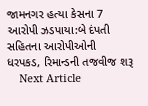જામનગર હત્યા કેસના 7 આરોપી ઝડપાયા:બે દંપતી સહિતના આરોપીઓની ધરપકડ, રિમાન્ડની તજવીજ શરૂ
    Next Article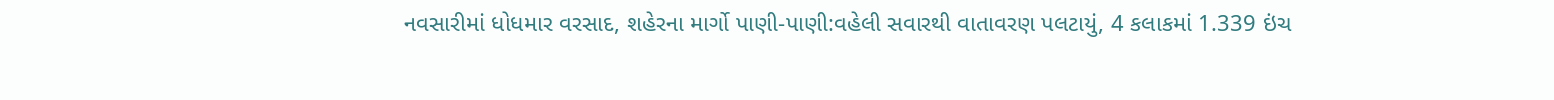નવસારીમાં ધોધમાર વરસાદ, શહેરના માર્ગો પાણી-પાણી:વહેલી સવારથી વાતાવરણ પલટાયું, 4 કલાકમાં 1.339 ઇંચ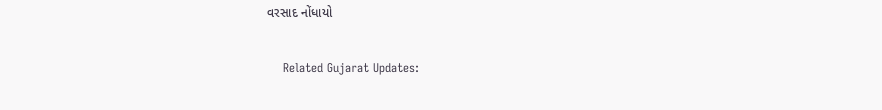વરસાદ નોંધાયો

    Related Gujarat Updates: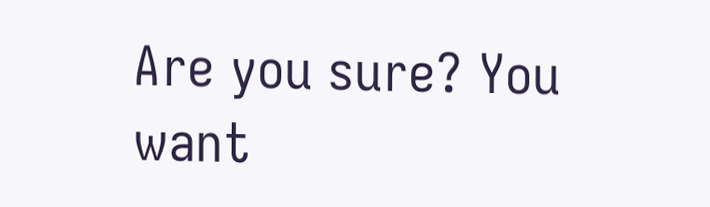Are you sure? You want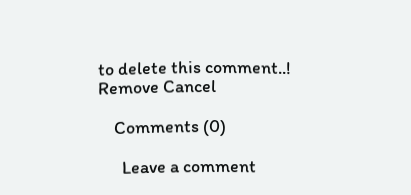to delete this comment..! Remove Cancel

    Comments (0)

      Leave a comment